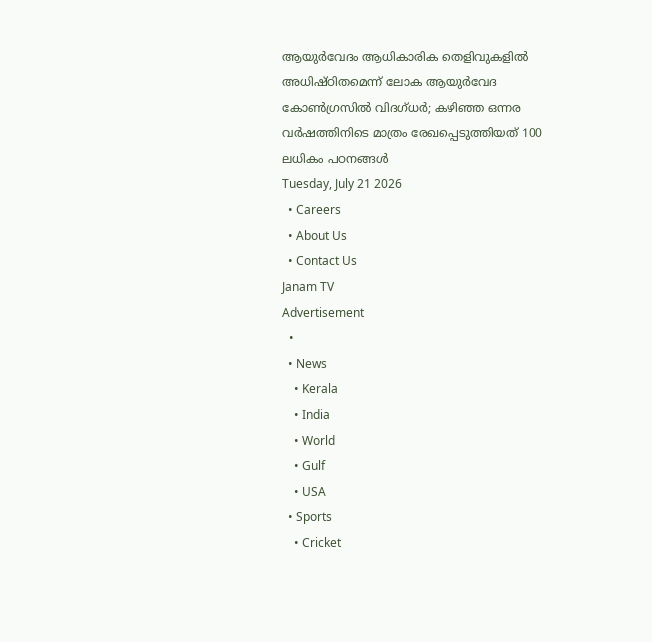ആയുർവേദം ആധികാരിക തെളിവുകളിൽ അധിഷ്ഠിതമെന്ന് ലോക ആയുർവേദ കോൺഗ്രസിൽ വിദഗ്ധർ; കഴിഞ്ഞ ഒന്നര വർഷത്തിനിടെ മാത്രം രേഖപ്പെടുത്തിയത് 100 ലധികം പഠനങ്ങൾ
Tuesday, July 21 2026
  • Careers
  • About Us
  • Contact Us
Janam TV
Advertisement
  •
  • News
    • Kerala
    • India
    • World
    • Gulf
    • USA
  • Sports
    • Cricket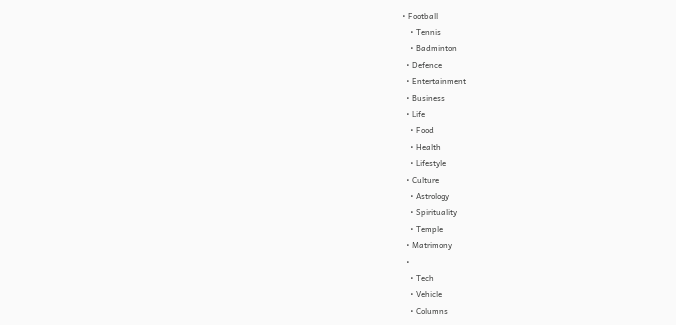• Football
    • Tennis
    • Badminton
  • Defence
  • Entertainment
  • Business
  • Life
    • Food
    • Health
    • Lifestyle
  • Culture
    • Astrology
    • Spirituality
    • Temple
  • Matrimony
  •
    • Tech
    • Vehicle
    • Columns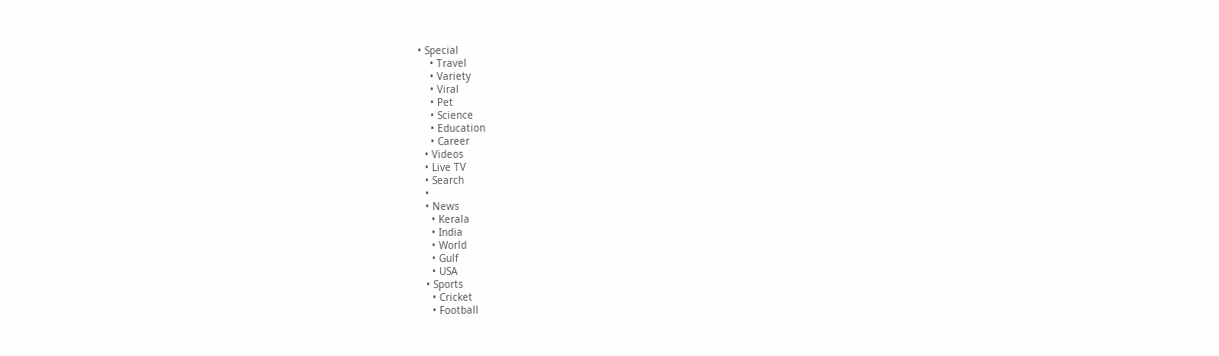• Special
    • Travel
    • Variety
    • Viral
    • Pet
    • Science
    • Education
    • Career
  • Videos
  • Live TV
  • Search
  •
  • News
    • Kerala
    • India
    • World
    • Gulf
    • USA
  • Sports
    • Cricket
    • Football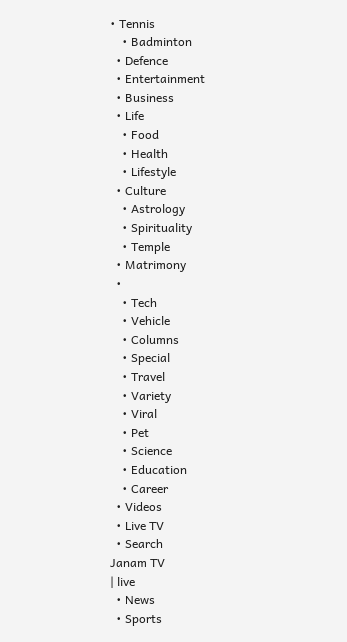• Tennis
    • Badminton
  • Defence
  • Entertainment
  • Business
  • Life
    • Food
    • Health
    • Lifestyle
  • Culture
    • Astrology
    • Spirituality
    • Temple
  • Matrimony
  •
    • Tech
    • Vehicle
    • Columns
    • Special
    • Travel
    • Variety
    • Viral
    • Pet
    • Science
    • Education
    • Career
  • Videos
  • Live TV
  • Search
Janam TV
| live
  • News
  • Sports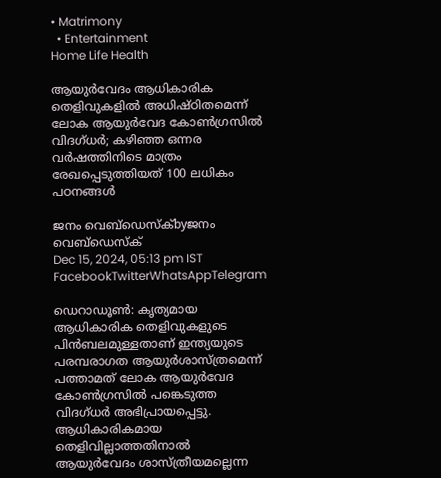• Matrimony
  • Entertainment
Home Life Health

ആയുർവേദം ആധികാരിക തെളിവുകളിൽ അധിഷ്ഠിതമെന്ന് ലോക ആയുർവേദ കോൺഗ്രസിൽ വിദഗ്ധർ; കഴിഞ്ഞ ഒന്നര വർഷത്തിനിടെ മാത്രം രേഖപ്പെടുത്തിയത് 100 ലധികം പഠനങ്ങൾ

ജനം വെബ്‌ഡെസ്ക്byജനം വെബ്‌ഡെസ്ക്
Dec 15, 2024, 05:13 pm IST
FacebookTwitterWhatsAppTelegram

ഡെറാഡൂൺ: കൃത്യമായ ആധികാരിക തെളിവുകളുടെ പിൻബലമുള്ളതാണ് ഇന്ത്യയുടെ പരമ്പരാഗത ആയുർശാസ്ത്രമെന്ന് പത്താമത് ലോക ആയുർവേദ കോൺഗ്രസിൽ പങ്കെടുത്ത വിദഗ്ധർ അഭിപ്രായപ്പെട്ടു. ആധികാരികമായ തെളിവില്ലാത്തതിനാൽ ആയുർവേദം ശാസ്ത്രീയമല്ലെന്ന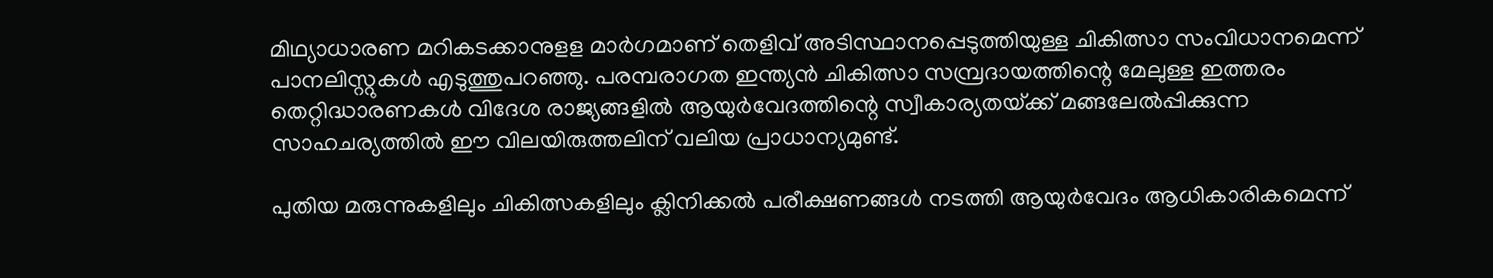മിഥ്യാധാരണ മറികടക്കാനുളള മാർഗമാണ് തെളിവ് അടിസ്ഥാനപ്പെടുത്തിയുള്ള ചികിത്സാ സംവിധാനമെന്ന് പാനലിസ്റ്റുകൾ എടുത്തുപറഞ്ഞു. പരമ്പരാഗത ഇന്ത്യൻ ചികിത്സാ സമ്പ്രദായത്തിന്റെ മേലുള്ള ഇത്തരം തെറ്റിദ്ധാരണകൾ വിദേശ രാജ്യങ്ങളിൽ ആയുർവേദത്തിന്റെ സ്വീകാര്യതയ്‌ക്ക് മങ്ങലേൽപ്പിക്കുന്ന സാഹചര്യത്തിൽ ഈ വിലയിരുത്തലിന് വലിയ പ്രാധാന്യമുണ്ട്.

പുതിയ മരുന്നുകളിലും ചികിത്സകളിലും ക്ലിനിക്കൽ പരീക്ഷണങ്ങൾ നടത്തി ആയുർവേദം ആധികാരികമെന്ന്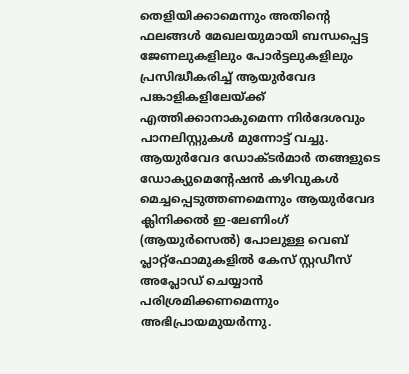തെളിയിക്കാമെന്നും അതിന്റെ ഫലങ്ങൾ മേഖലയുമായി ബന്ധപ്പെട്ട ജേണലുകളിലും പോർട്ടലുകളിലും പ്രസിദ്ധീകരിച്ച് ആയുർവേദ പങ്കാളികളിലേയ്‌ക്ക് എത്തിക്കാനാകുമെന്ന നിർദേശവും പാനലിസ്റ്റുകൾ മുന്നോട്ട് വച്ചു. ആയുർവേദ ഡോക്ടർമാർ തങ്ങളുടെ ഡോക്യുമെന്റേഷൻ കഴിവുകൾ മെച്ചപ്പെടുത്തണമെന്നും ആയുർവേദ ക്ലിനിക്കൽ ഇ-ലേണിംഗ് (ആയുർസെൽ) പോലുള്ള വെബ് പ്ലാറ്റ്ഫോമുകളിൽ കേസ് സ്റ്റഡീസ് അപ്ലോഡ് ചെയ്യാൻ പരിശ്രമിക്കണമെന്നും അഭിപ്രായമുയർന്നു.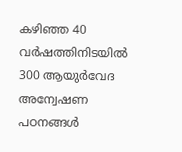കഴിഞ്ഞ 40 വർഷത്തിനിടയിൽ 300 ആയുർവേദ അന്വേഷണ പഠനങ്ങൾ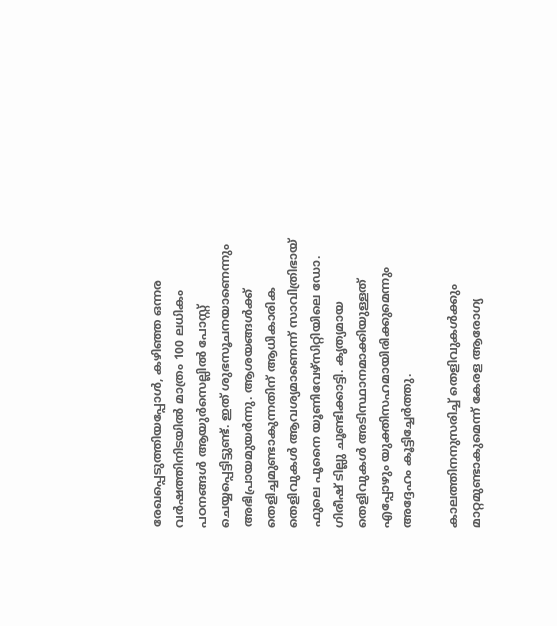രേഖപ്പെടുത്തിയപ്പോൾ, കഴിഞ്ഞ ഒന്നര വർഷത്തിനിടയിൽ മാത്രം 100 ലധികം പഠനങ്ങൾ ആയുർസെല്ലിൽ പോസ്റ്റ് ചെയ്യപ്പെട്ടിട്ടുണ്ട്. ഇത് ശുഭസൂചനയാണെന്നും അഭിപ്രായമുയർന്നു. ആശയങ്ങൾക്ക് തെളിച്ചമുണ്ടാകുന്നതിന് ആധികാരിക തെളിവുകൾ ആവശ്യമാണെന്ന് സാവിത്രിഭായ് ഫുലെ പൂനൈ യൂണിവേഴ്സിറ്റിയിലെ ഡോ. ഗിരീഷ് ടില്ലു ചൂണ്ടിക്കാട്ടി. കൃത്യമായ തെളിവുകൾ അടിസ്ഥാനമാക്കിയുള്ളത് എപ്പോഴും യുക്തിസഹമായിരിക്കുമെന്നും അദ്ദേഹം കൂട്ടിച്ചേർത്തു.

കാലത്തിനനുസരിച്ച് തെളിവുകൾക്കും മാറ്റമുണ്ടാകുമെന്ന് കേരള ആരോഗ്യ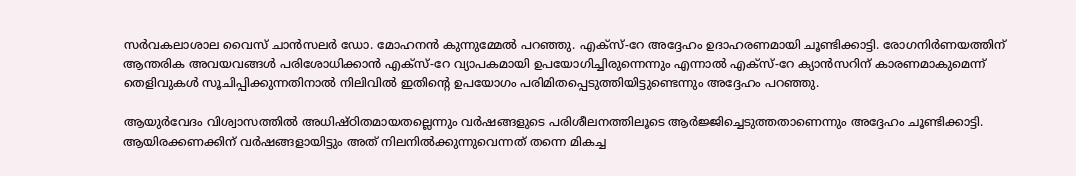സർവകലാശാല വൈസ് ചാൻസലർ ഡോ. മോഹനൻ കുന്നുമ്മേൽ പറഞ്ഞു. എക്സ്-റേ അദ്ദേഹം ഉദാഹരണമായി ചൂണ്ടിക്കാട്ടി. രോഗനിർണയത്തിന് ആന്തരിക അവയവങ്ങൾ പരിശോധിക്കാൻ എക്സ്-റേ വ്യാപകമായി ഉപയോഗിച്ചിരുന്നെന്നും എന്നാൽ എക്സ്-റേ ക്യാൻസറിന് കാരണമാകുമെന്ന് തെളിവുകൾ സൂചിപ്പിക്കുന്നതിനാൽ നിലിവിൽ ഇതിന്റെ ഉപയോഗം പരിമിതപ്പെടുത്തിയിട്ടുണ്ടെന്നും അദ്ദേഹം പറഞ്ഞു.

ആയുർവേദം വിശ്വാസത്തിൽ അധിഷ്ഠിതമായതല്ലെന്നും വർഷങ്ങളുടെ പരിശീലനത്തിലൂടെ ആർജ്ജിച്ചെടുത്തതാണെന്നും അദ്ദേഹം ചൂണ്ടിക്കാട്ടി. ആയിരക്കണക്കിന് വർഷങ്ങളായിട്ടും അത് നിലനിൽക്കുന്നുവെന്നത് തന്നെ മികച്ച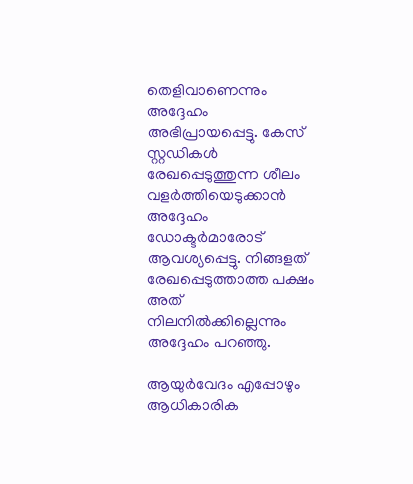തെളിവാണെന്നും അദ്ദേഹം അഭിപ്രായപ്പെട്ടു. കേസ് സ്റ്റഡികൾ രേഖപ്പെടുത്തുന്ന ശീലം വളർത്തിയെടുക്കാൻ അദ്ദേഹം ഡോക്ടർമാരോട് ആവശ്യപ്പെട്ടു. നിങ്ങളത് രേഖപ്പെടുത്താത്ത പക്ഷം അത് നിലനിൽക്കില്ലെന്നും അദ്ദേഹം പറഞ്ഞു.

ആയുർവേദം എപ്പോഴും ആധികാരിക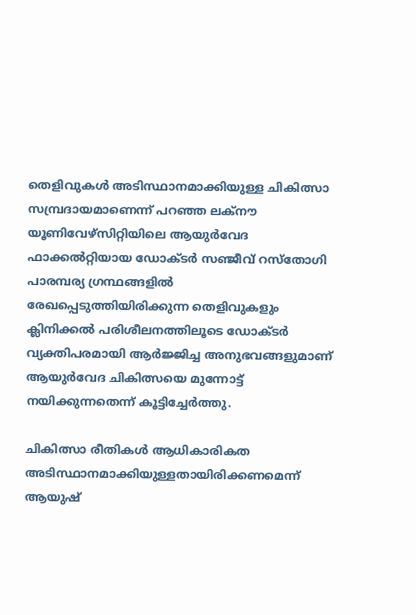തെളിവുകൾ അടിസ്ഥാനമാക്കിയുള്ള ചികിത്സാ സമ്പ്രദായമാണെന്ന് പറഞ്ഞ ലക്നൗ യൂണിവേഴ്സിറ്റിയിലെ ആയുർവേദ ഫാക്കൽറ്റിയായ ഡോക്ടർ സഞ്ജീവ് റസ്തോഗി പാരമ്പര്യ ഗ്രന്ഥങ്ങളിൽ രേഖപ്പെടുത്തിയിരിക്കുന്ന തെളിവുകളും ക്ലിനിക്കൽ പരിശീലനത്തിലൂടെ ഡോക്ടർ വ്യക്തിപരമായി ആർജ്ജിച്ച അനുഭവങ്ങളുമാണ് ആയുർവേദ ചികിത്സയെ മുന്നോട്ട് നയിക്കുന്നതെന്ന് കൂട്ടിച്ചേർത്തു.

ചികിത്സാ രീതികൾ ആധികാരികത അടിസ്ഥാനമാക്കിയുള്ളതായിരിക്കണമെന്ന് ആയുഷ്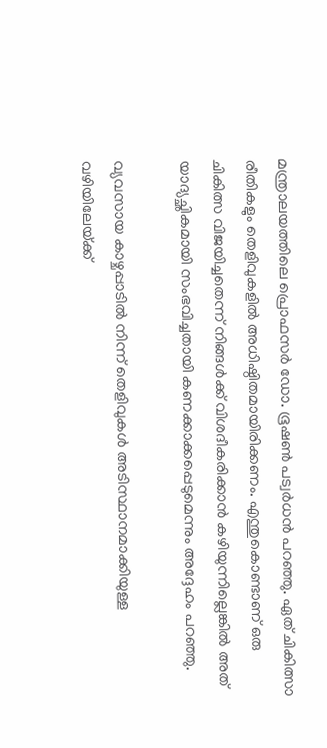മന്ത്രാലയത്തിലെ പ്രൊഫസർ ഡോ. ഭൂഷൺ പട്വർധൻ പറഞ്ഞു. ഏത് ചികിത്സാ രീതികളും തെളിവുകളിൽ അധിഷ്ഠിതമായിരിക്കണം. എന്തുകൊണ്ടാണ് ഒരു ചികിത്സ വിജയിച്ചതെന്ന് നിങ്ങൾക്ക് വിശദീകരിക്കാൻ കഴിയുന്നില്ലെങ്കിൽ അത് യാദ്യച്ഛികമായി സംഭവിച്ചതായി കണക്കാക്കപ്പെടുമെന്നും അദ്ദേഹം പറഞ്ഞു.

വ്യവസായ കാഴ്ചപ്പാടിൽ നിന്ന് തെളിവുകൾ അടിസ്ഥാനമാക്കിയുള്ള വഴിയിലേയ്‌ക്ക്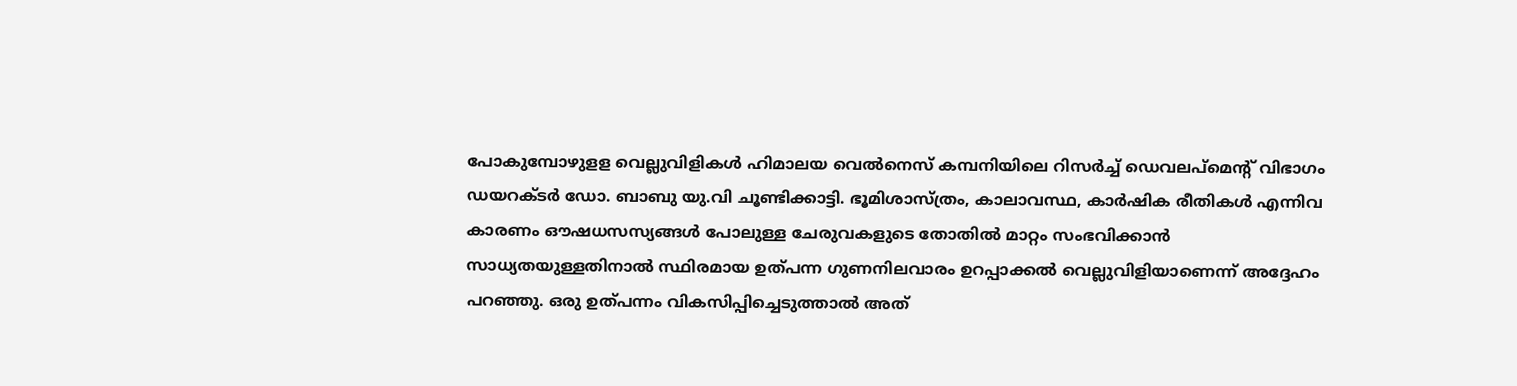പോകുമ്പോഴുളള വെല്ലുവിളികൾ ഹിമാലയ വെൽനെസ് കമ്പനിയിലെ റിസർച്ച് ഡെവലപ്‌മെന്റ് വിഭാഗം ഡയറക്ടർ ഡോ. ബാബു യു.വി ചൂണ്ടിക്കാട്ടി. ഭൂമിശാസ്ത്രം, കാലാവസ്ഥ, കാർഷിക രീതികൾ എന്നിവ കാരണം ഔഷധസസ്യങ്ങൾ പോലുള്ള ചേരുവകളുടെ തോതിൽ മാറ്റം സംഭവിക്കാൻ സാധ്യതയുള്ളതിനാൽ സ്ഥിരമായ ഉത്പന്ന ഗുണനിലവാരം ഉറപ്പാക്കൽ വെല്ലുവിളിയാണെന്ന് അദ്ദേഹം പറഞ്ഞു. ഒരു ഉത്പന്നം വികസിപ്പിച്ചെടുത്താൽ അത്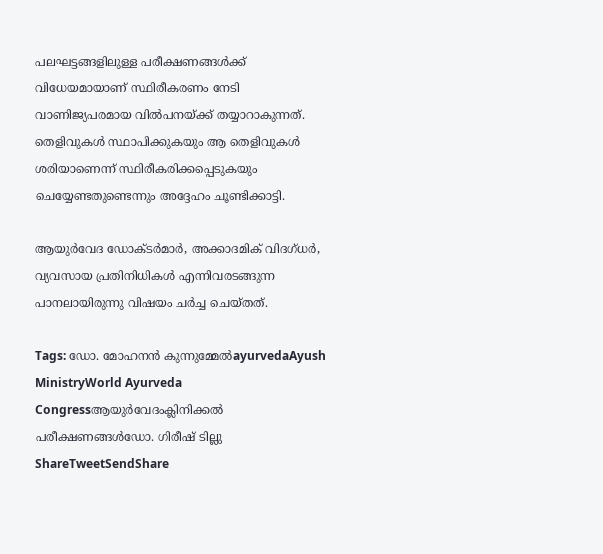പലഘട്ടങ്ങളിലുള്ള പരീക്ഷണങ്ങൾക്ക് വിധേയമായാണ് സ്ഥിരീകരണം നേടി വാണിജ്യപരമായ വിൽപനയ്‌ക്ക് തയ്യാറാകുന്നത്. തെളിവുകൾ സ്ഥാപിക്കുകയും ആ തെളിവുകൾ ശരിയാണെന്ന് സ്ഥിരീകരിക്കപ്പെടുകയും ചെയ്യേണ്ടതുണ്ടെന്നും അദ്ദേഹം ചൂണ്ടിക്കാട്ടി.

ആയുർവേദ ഡോക്ടർമാർ, അക്കാദമിക് വിദഗ്ധർ, വ്യവസായ പ്രതിനിധികൾ എന്നിവരടങ്ങുന്ന പാനലായിരുന്നു വിഷയം ചർച്ച ചെയ്തത്.

Tags: ഡോ. മോഹനൻ കുന്നുമ്മേൽayurvedaAyush MinistryWorld Ayurveda Congressആയുർവേദംക്ലിനിക്കൽ പരീക്ഷണങ്ങൾഡോ. ഗിരീഷ് ടില്ലു
ShareTweetSendShare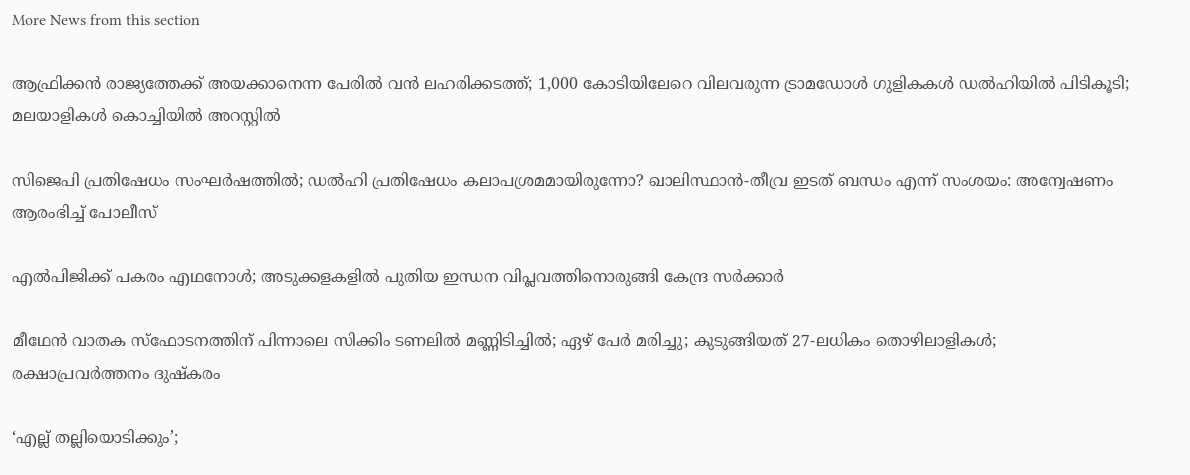More News from this section

ആഫ്രിക്കൻ രാജ്യത്തേക്ക് അയക്കാനെന്ന പേരിൽ വൻ ലഹരിക്കടത്ത്; 1,000 കോടിയിലേറെ വിലവരുന്ന ട്രാമഡോൾ ഗുളികകൾ ഡൽഹിയിൽ പിടികൂടി; മലയാളികൾ കൊച്ചിയിൽ അറസ്റ്റിൽ

സിജെപി പ്രതിഷേധം സംഘര്‍ഷത്തില്‍; ഡല്‍ഹി പ്രതിഷേധം കലാപശ്രമമായിരുന്നോ? ഖാലിസ്ഥാന്‍-തീവ്ര ഇടത് ബന്ധം എന്ന് സംശയം: അന്വേഷണം ആരംഭിച്ച് പോലീസ്

എല്‍പിജിക്ക് പകരം എഥനോള്‍; അടുക്കളകളില്‍ പുതിയ ഇന്ധന വിപ്ലവത്തിനൊരുങ്ങി കേന്ദ്ര സര്‍ക്കാര്‍

മീഥേന്‍ വാതക സ്‌ഫോടനത്തിന് പിന്നാലെ സിക്കിം ടണലില്‍ മണ്ണിടിച്ചില്‍; ഏഴ് പേര്‍ മരിച്ചു; കുടുങ്ങിയത് 27-ലധികം തൊഴിലാളികള്‍; രക്ഷാപ്രവര്‍ത്തനം ദുഷ്‌കരം

‘എല്ല് തല്ലിയൊടിക്കും’;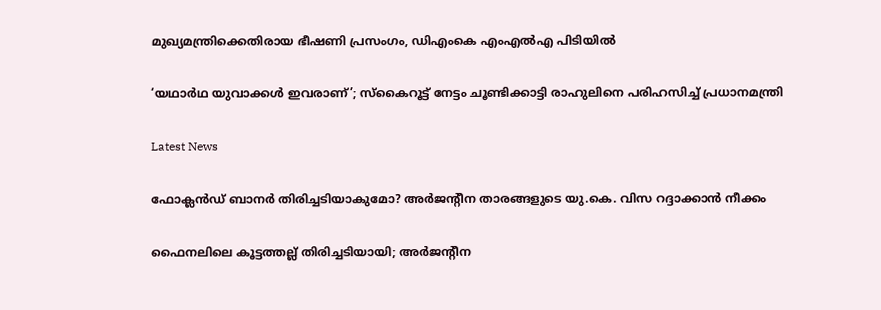മുഖ്യമന്ത്രിക്കെതിരായ ഭീഷണി പ്രസംഗം, ഡിഎംകെ എംഎല്‍എ പിടിയില്‍

‘യഥാര്‍ഥ യുവാക്കള്‍ ഇവരാണ്’; സ്‌കൈറൂട്ട് നേട്ടം ചൂണ്ടിക്കാട്ടി രാഹുലിനെ പരിഹസിച്ച് പ്രധാനമന്ത്രി

Latest News

ഫോക്ലന്‍ഡ് ബാനര്‍ തിരിച്ചടിയാകുമോ? അര്‍ജന്റീന താരങ്ങളുടെ യു.കെ. വിസ റദ്ദാക്കാന്‍ നീക്കം

ഫൈനലിലെ കൂട്ടത്തല്ല് തിരിച്ചടിയായി; അര്‍ജന്റീന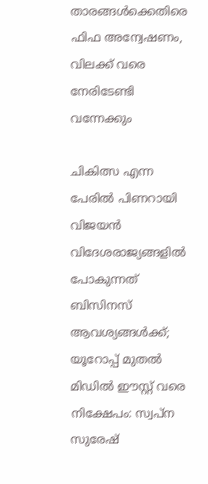താരങ്ങള്‍ക്കെതിരെ ഫിഫ അന്വേഷണം, വിലക്ക് വരെ നേരിടേണ്ടി വന്നേക്കും

ചികിത്സ എന്ന പേരിൽ പിണറായി വിജയൻ വിദേശരാജ്യങ്ങളിൽ പോകുന്നത് ബിസിനസ് ആവശ്യങ്ങൾക്ക്; യൂറോപ്പ് മുതൽ മിഡിൽ ഈസ്റ്റ് വരെ നിക്ഷേപം: സ്വപ്ന സുരേഷ്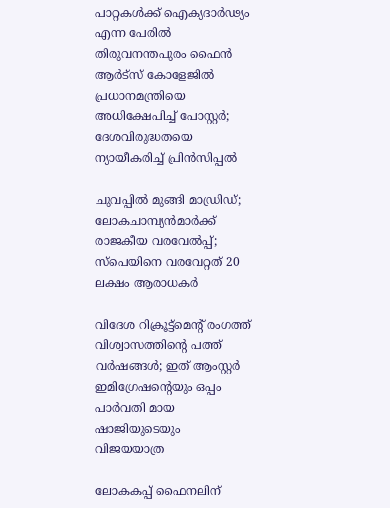പാറ്റകൾക്ക് ഐക്യദാർഢ്യം എന്ന പേരിൽ തിരുവനന്തപുരം ഫൈൻ ആർട്സ് കോളേജിൽ പ്രധാനമന്ത്രിയെ അധിക്ഷേപിച്ച് പോസ്റ്റർ; ദേശവിരുദ്ധതയെ ന്യായീകരിച്ച് പ്രിൻസിപ്പൽ

ചുവപ്പില്‍ മുങ്ങി മാഡ്രിഡ്; ലോകചാമ്പ്യന്‍മാര്‍ക്ക് രാജകീയ വരവേല്‍പ്പ്; സ്‌പെയിനെ വരവേറ്റത് 20 ലക്ഷം ആരാധകര്‍

വിദേശ റിക്രൂട്ട്മെന്റ് രംഗത്ത് വിശ്വാസത്തിന്റെ പത്ത് വർഷങ്ങൾ; ഇത് ആംസ്റ്റർ ഇമിഗ്രേഷന്റെയും ഒപ്പം പാർവതി മായ ഷാജിയുടെയും വിജയയാത്ര

ലോകകപ്പ് ഫൈനലിന്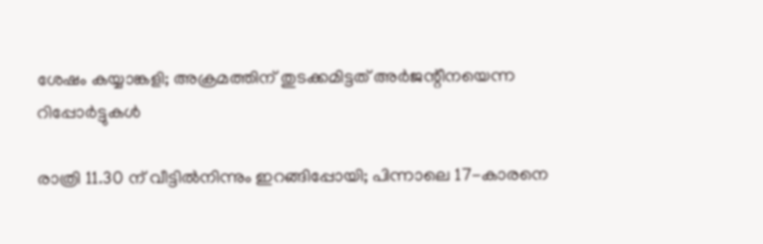ശേഷം കയ്യാങ്കളി; അക്രമത്തിന് തുടക്കമിട്ടത് അര്‍ജന്റീനയെന്ന റിപ്പോര്‍ട്ടുകള്‍

രാത്രി 11.30 ന് വീട്ടിൽനിന്നും ഇറങ്ങിപ്പോയി; പിന്നാലെ 17-കാരനെ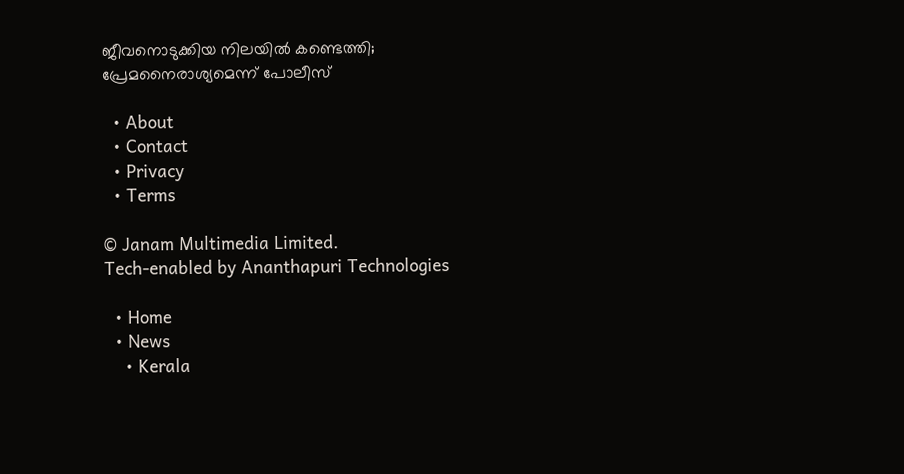ജീവനൊടുക്കിയ നിലയിൽ കണ്ടെത്തി; പ്രേമനൈരാശ്യമെന്ന് പോലീസ്

  • About
  • Contact
  • Privacy
  • Terms

© Janam Multimedia Limited.
Tech-enabled by Ananthapuri Technologies

  • Home
  • News
    • Kerala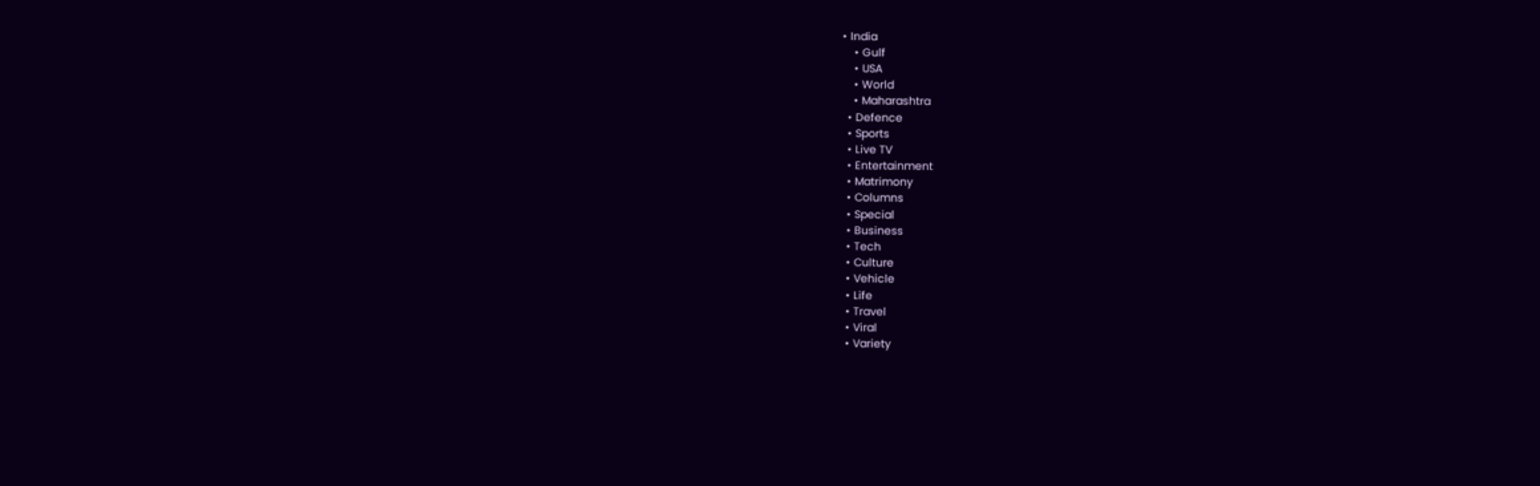• India
    • Gulf
    • USA
    • World
    • Maharashtra
  • Defence
  • Sports
  • Live TV
  • Entertainment
  • Matrimony
  • Columns
  • Special
  • Business
  • Tech
  • Culture
  • Vehicle
  • Life
  • Travel
  • Viral
  • Variety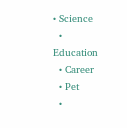• Science
  • Education
  • Career
  • Pet
  •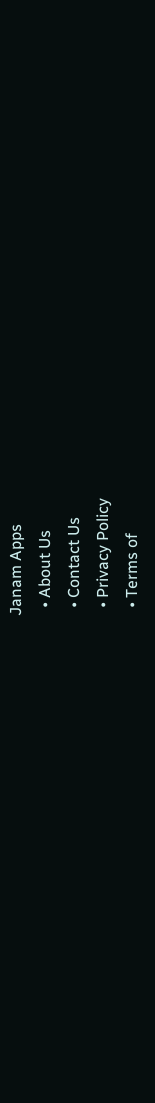Janam Apps
  • About Us
  • Contact Us
  • Privacy Policy
  • Terms of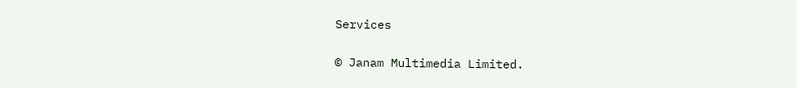Services

© Janam Multimedia Limited.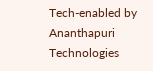Tech-enabled by Ananthapuri Technologies